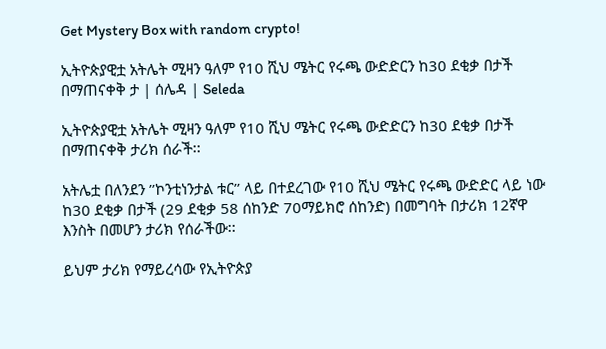Get Mystery Box with random crypto!

ኢትዮጵያዊቷ አትሌት ሚዛን ዓለም የ10 ሺህ ሜትር የሩጫ ውድድርን ከ30 ደቂቃ በታች በማጠናቀቅ ታ | ሰሌዳ | Seleda

ኢትዮጵያዊቷ አትሌት ሚዛን ዓለም የ10 ሺህ ሜትር የሩጫ ውድድርን ከ30 ደቂቃ በታች በማጠናቀቅ ታሪክ ሰራች፡፡

አትሌቷ በለንደን ’’ኮንቲነንታል ቱር’’ ላይ በተደረገው የ10 ሺህ ሜትር የሩጫ ውድድር ላይ ነው ከ30 ደቂቃ በታች (29 ደቂቃ 58 ሰከንድ 70ማይክሮ ሰከንድ) በመግባት በታሪክ 12ኛዋ እንስት በመሆን ታሪክ የሰራችው፡፡

ይህም ታሪክ የማይረሳው የኢትዮጵያ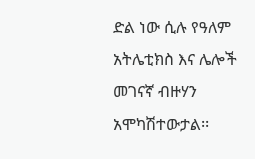ድል ነው ሲሉ የዓለም አትሌቲክስ እና ሌሎች መገናኛ ብዙሃን አሞካሽተውታል፡፡